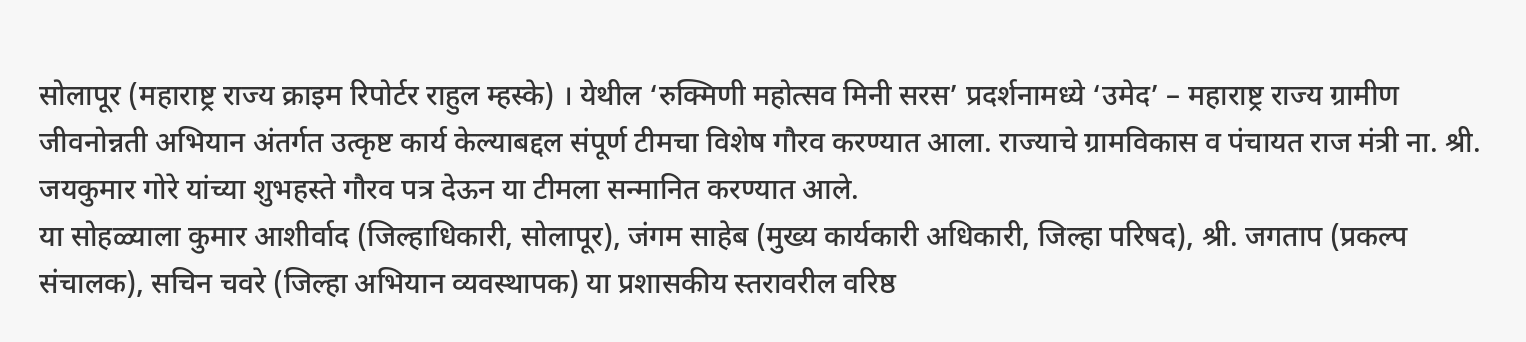सोलापूर (महाराष्ट्र राज्य क्राइम रिपोर्टर राहुल म्हस्के) । येथील ‘रुक्मिणी महोत्सव मिनी सरस’ प्रदर्शनामध्ये ‘उमेद’ – महाराष्ट्र राज्य ग्रामीण जीवनोन्नती अभियान अंतर्गत उत्कृष्ट कार्य केल्याबद्दल संपूर्ण टीमचा विशेष गौरव करण्यात आला. राज्याचे ग्रामविकास व पंचायत राज मंत्री ना. श्री. जयकुमार गोरे यांच्या शुभहस्ते गौरव पत्र देऊन या टीमला सन्मानित करण्यात आले.
या सोहळ्याला कुमार आशीर्वाद (जिल्हाधिकारी, सोलापूर), जंगम साहेब (मुख्य कार्यकारी अधिकारी, जिल्हा परिषद), श्री. जगताप (प्रकल्प संचालक), सचिन चवरे (जिल्हा अभियान व्यवस्थापक) या प्रशासकीय स्तरावरील वरिष्ठ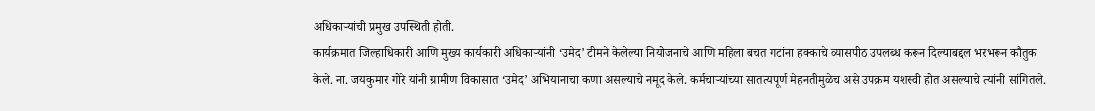अधिकाऱ्यांची प्रमुख उपस्थिती होती.
कार्यक्रमात जिल्हाधिकारी आणि मुख्य कार्यकारी अधिकाऱ्यांनी ‘उमेद’ टीमने केलेल्या नियोजनाचे आणि महिला बचत गटांना हक्काचे व्यासपीठ उपलब्ध करून दिल्याबद्दल भरभरून कौतुक केले. ना. जयकुमार गोरे यांनी ग्रामीण विकासात ‘उमेद’ अभियानाचा कणा असल्याचे नमूद केले. कर्मचाऱ्यांच्या सातत्यपूर्ण मेहनतीमुळेच असे उपक्रम यशस्वी होत असल्याचे त्यांनी सांगितले.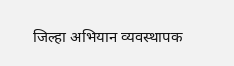जिल्हा अभियान व्यवस्थापक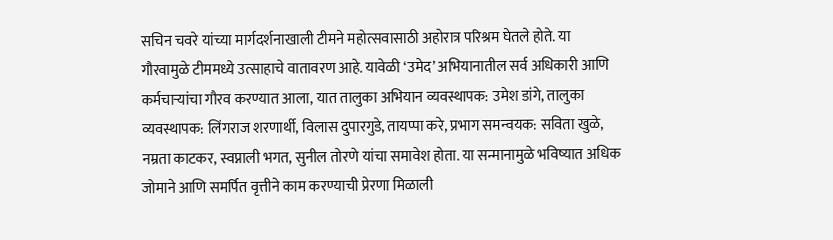सचिन चवरे यांच्या मार्गदर्शनाखाली टीमने महोत्सवासाठी अहोरात्र परिश्रम घेतले होते. या गौरवामुळे टीममध्ये उत्साहाचे वातावरण आहे. यावेळी ‘उमेद’ अभियानातील सर्व अधिकारी आणि कर्मचाऱ्यांचा गौरव करण्यात आला, यात तालुका अभियान व्यवस्थापक: उमेश डांगे, तालुका व्यवस्थापक: लिंगराज शरणार्थी, विलास दुपारगुडे, तायप्पा करे, प्रभाग समन्वयक: सविता खुळे, नम्रता काटकर, स्वप्नाली भगत, सुनील तोरणे यांचा समावेश होता. या सन्मानामुळे भविष्यात अधिक जोमाने आणि समर्पित वृत्तीने काम करण्याची प्रेरणा मिळाली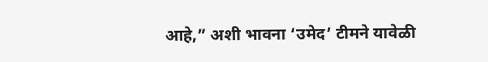आहे,” अशी भावना ‘उमेद’ टीमने यावेळी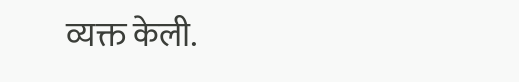व्यक्त केली.